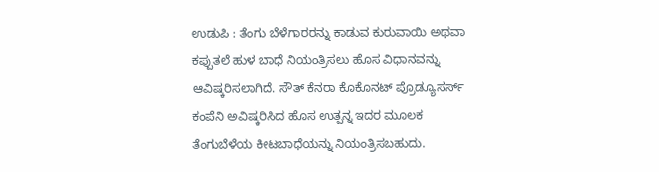ಉಡುಪಿ : ತೆಂಗು ಬೆಳೆಗಾರರನ್ನು ಕಾಡುವ ಕುರುವಾಯಿ ಅಥವಾ ಕಪ್ಪುತಲೆ ಹುಳ ಬಾಧೆ ನಿಯಂತ್ರಿಸಲು ಹೊಸ ವಿಧಾನವನ್ನು ಆವಿಷ್ಕರಿಸಲಾಗಿದೆ. ಸೌತ್ ಕೆನರಾ ಕೊಕೊನಟ್ ಪ್ರೊಡ್ಯೂಸರ್ಸ್ ಕಂಪೆನಿ ಅವಿಷ್ಕರಿಸಿದ ಹೊಸ ಉತ್ಪನ್ನ ಇದರ ಮೂಲಕ ತೆಂಗುಬೆಳೆಯ ಕೀಟಬಾಧೆಯನ್ನು ನಿಯಂತ್ರಿಸಬಹುದು.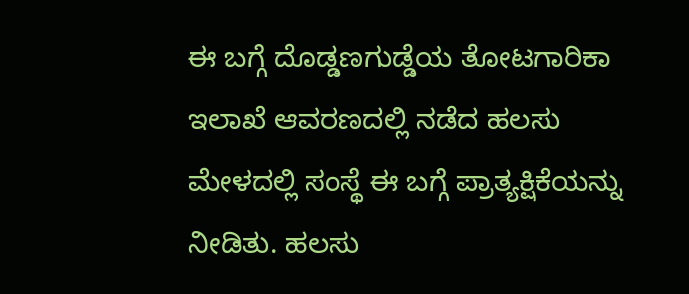ಈ ಬಗ್ಗೆ ದೊಡ್ಡಣಗುಡ್ಡೆಯ ತೋಟಗಾರಿಕಾ ಇಲಾಖೆ ಆವರಣದಲ್ಲಿ ನಡೆದ ಹಲಸು ಮೇಳದಲ್ಲಿ ಸಂಸ್ಥೆ ಈ ಬಗ್ಗೆ ಪ್ರಾತ್ಯಕ್ಷಿಕೆಯನ್ನು ನೀಡಿತು. ಹಲಸು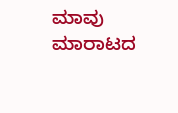ಮಾವು ಮಾರಾಟದ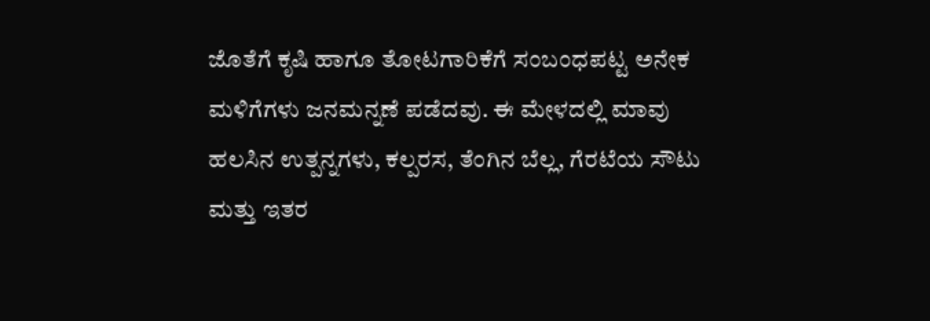ಜೊತೆಗೆ ಕೃಷಿ ಹಾಗೂ ತೋಟಗಾರಿಕೆಗೆ ಸಂಬಂಧಪಟ್ಟ ಅನೇಕ‌ ಮಳಿಗೆಗಳು ಜನಮನ್ನಣೆ ಪಡೆದವು. ಈ‌ ಮೇಳದಲ್ಲಿ ಮಾವು ಹಲಸಿನ ಉತ್ಪನ್ನಗಳು, ಕಲ್ಪರಸ, ತೆಂಗಿನ ಬೆಲ್ಲ, ಗೆರಟೆಯ ಸೌಟು ಮತ್ತು ಇತರ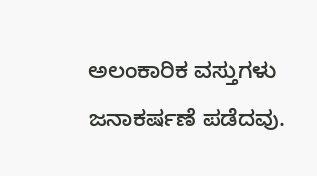ಅಲಂಕಾರಿಕ ವಸ್ತುಗಳು ಜನಾಕರ್ಷಣೆ ಪಡೆದವು.